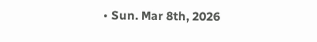• Sun. Mar 8th, 2026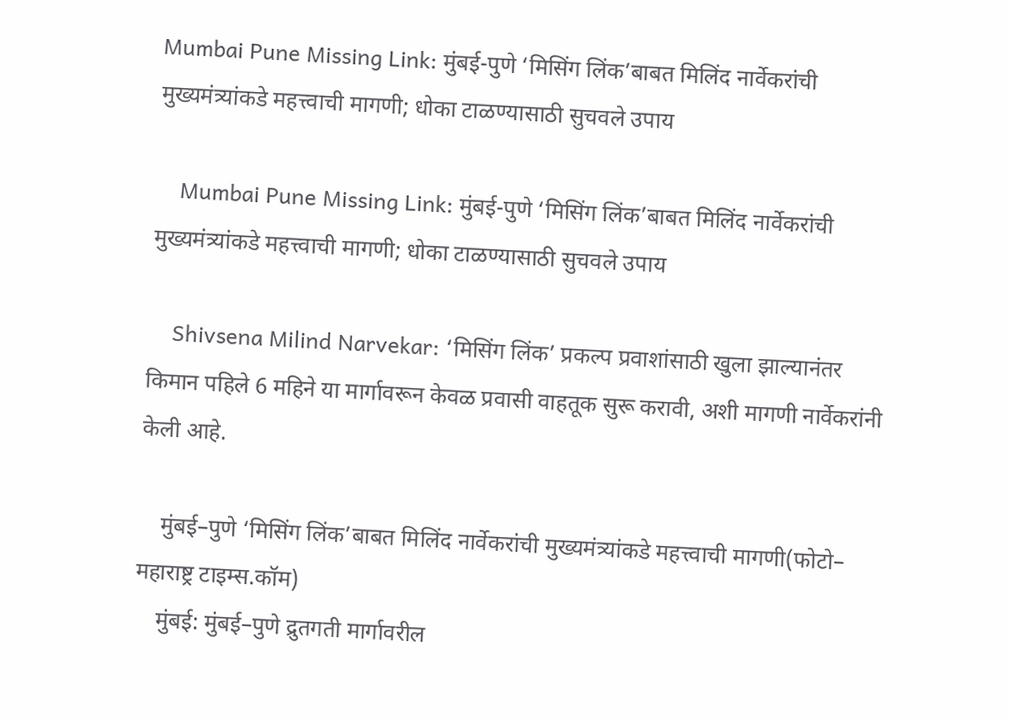Mumbai Pune Missing Link: मुंबई-पुणे ‘मिसिंग लिंक’बाबत मिलिंद नार्वेकरांची मुख्यमंत्र्यांकडे महत्त्वाची मागणी; धोका टाळण्यासाठी सुचवले उपाय

    Mumbai Pune Missing Link: मुंबई-पुणे ‘मिसिंग लिंक’बाबत मिलिंद नार्वेकरांची मुख्यमंत्र्यांकडे महत्त्वाची मागणी; धोका टाळण्यासाठी सुचवले उपाय

    Shivsena Milind Narvekar: ‘मिसिंग लिंक’ प्रकल्प प्रवाशांसाठी खुला झाल्यानंतर किमान पहिले 6 महिने या मार्गावरून केवळ प्रवासी वाहतूक सुरू करावी, अशी मागणी नार्वेकरांनी केली आहे.

    मुंबई–पुणे ‘मिसिंग लिंक’बाबत मिलिंद नार्वेकरांची मुख्यमंत्र्यांकडे महत्त्वाची मागणी(फोटो– महाराष्ट्र टाइम्स.कॉम)
    मुंबई: मुंबई–पुणे द्रुतगती मार्गावरील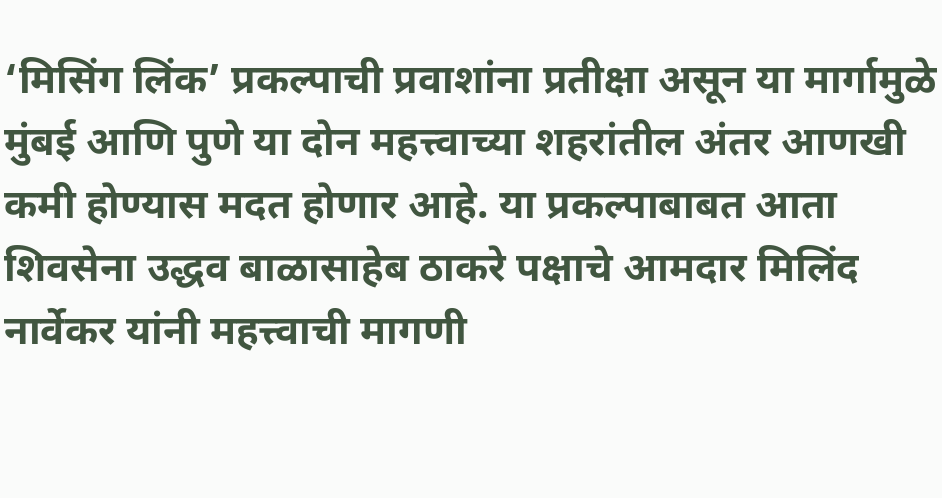‘मिसिंग लिंक’ प्रकल्पाची प्रवाशांना प्रतीक्षा असून या मार्गामुळे मुंबई आणि पुणे या दोन महत्त्वाच्या शहरांतील अंतर आणखी कमी होण्यास मदत होणार आहे. या प्रकल्पाबाबत आता शिवसेना उद्धव बाळासाहेब ठाकरे पक्षाचे आमदार मिलिंद नार्वेकर यांनी महत्त्वाची मागणी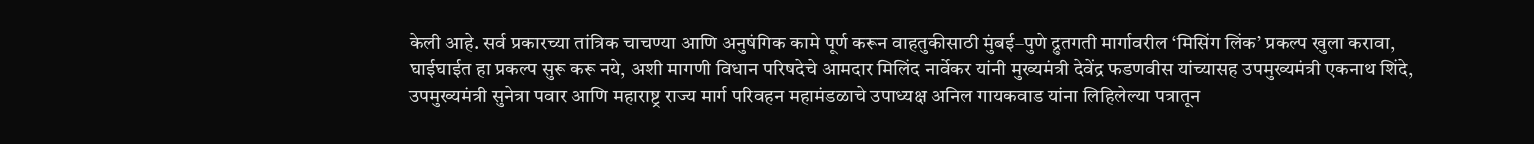केली आहे. सर्व प्रकारच्या तांत्रिक चाचण्या आणि अनुषंगिक कामे पूर्ण करून वाहतुकीसाठी मुंबई–पुणे द्रुतगती मार्गावरील ‘मिसिंग लिंक’ प्रकल्प खुला करावा, घाईघाईत हा प्रकल्प सुरू करू नये, अशी मागणी विधान परिषदेचे आमदार मिलिंद नार्वेकर यांनी मुख्यमंत्री देवेंद्र फडणवीस यांच्यासह उपमुख्यमंत्री एकनाथ शिंदे, उपमुख्यमंत्री सुनेत्रा पवार आणि महाराष्ट्र राज्य मार्ग परिवहन महामंडळाचे उपाध्यक्ष अनिल गायकवाड यांना लिहिलेल्या पत्रातून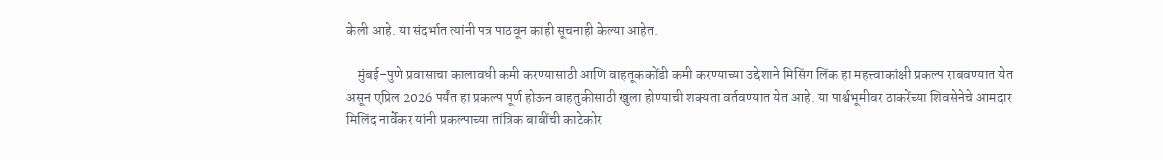केली आहे. या संदर्भात त्यांनी पत्र पाठवून काही सूचनाही केल्या आहेत.

    मुंबई–पुणे प्रवासाचा कालावधी कमी करण्यासाठी आणि वाहतूककोंडी कमी करण्याच्या उद्देशाने मिसिंग लिंक हा महत्त्वाकांक्षी प्रकल्प राबवण्यात येत असून एप्रिल 2026 पर्यंत हा प्रकल्प पूर्ण होऊन वाहतुकीसाठी खुला होण्याची शक्यता वर्तवण्यात येत आहे. या पार्श्वभूमीवर ठाकरेंच्या शिवसेनेचे आमदार मिलिंद नार्वेकर यांनी प्रकल्पाच्या तांत्रिक बाबींची काटेकोर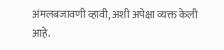अंमलबजावणी व्हावी, अशी अपेक्षा व्यक्त केली आहे.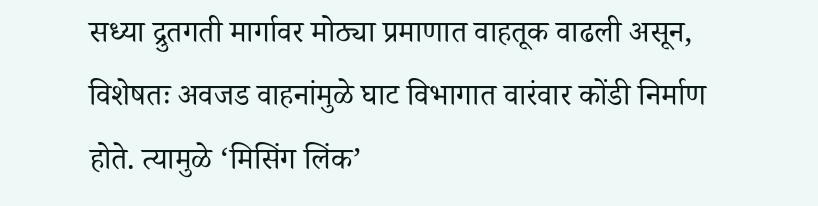सध्या द्रुतगती मार्गावर मोठ्या प्रमाणात वाहतूक वाढली असून, विशेषतः अवजड वाहनांमुळे घाट विभागात वारंवार कोंडी निर्माण होते. त्यामुळे ‘मिसिंग लिंक’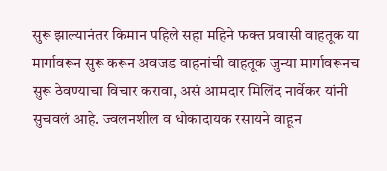सुरू झाल्यानंतर किमान पहिले सहा महिने फक्त प्रवासी वाहतूक या मार्गावरून सुरू करून अवजड वाहनांची वाहतूक जुन्या मार्गावरूनच सुरू ठेवण्याचा विचार करावा, असं आमदार मिलिंद नार्वेकर यांनी सुचवलं आहे. ज्वलनशील व धोकादायक रसायने वाहून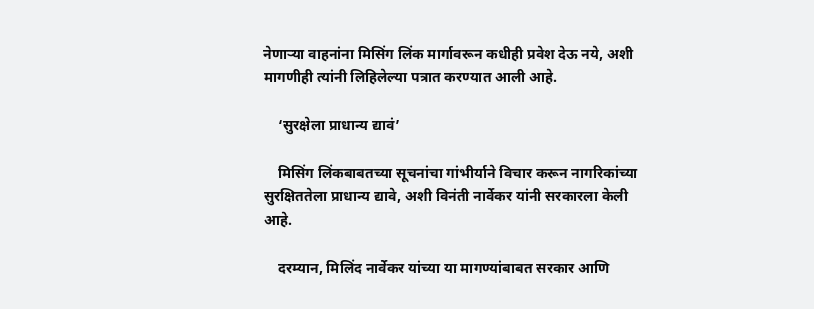नेणाऱ्या वाहनांना मिसिंग लिंक मार्गावरून कधीही प्रवेश देऊ नये, अशी मागणीही त्यांनी लिहिलेल्या पत्रात करण्यात आली आहे.

    ‘सुरक्षेला प्राधान्य द्यावं’

    मिसिंग लिंकबाबतच्या सूचनांचा गांभीर्याने विचार करून नागरिकांच्या सुरक्षिततेला प्राधान्य द्यावे, अशी विनंती नार्वेकर यांनी सरकारला केली आहे.

    दरम्यान, मिलिंद नार्वेकर यांच्या या मागण्यांबाबत सरकार आणि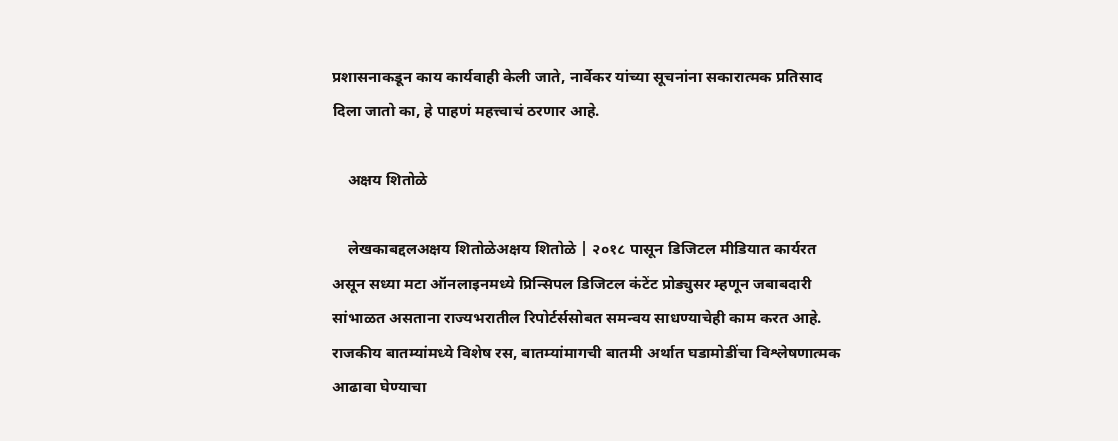प्रशासनाकडून काय कार्यवाही केली जाते, नार्वेकर यांच्या सूचनांना सकारात्मक प्रतिसाद दिला जातो का, हे पाहणं महत्त्वाचं ठरणार आहे.

    अक्षय शितोळे

    लेखकाबद्दलअक्षय शितोळेअक्षय शितोळे | २०१८ पासून डिजिटल मीडियात कार्यरत असून सध्या मटा ऑनलाइनमध्ये प्रिन्सिपल डिजिटल कंटेंट प्रोड्युसर म्हणून जबाबदारी सांभाळत असताना राज्यभरातील रिपोर्टर्ससोबत समन्वय साधण्याचेही काम करत आहे. राजकीय बातम्यांमध्ये विशेष रस, बातम्यांमागची बातमी अर्थात घडामोडींचा विश्लेषणात्मक आढावा घेण्याचा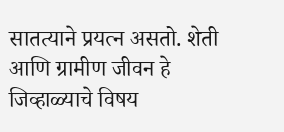सातत्याने प्रयत्न असतो. शेती आणि ग्रामीण जीवन हे जिव्हाळ्याचे विषय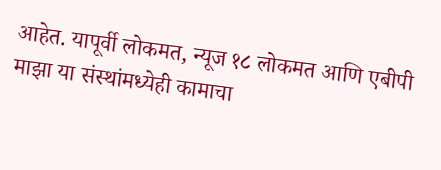आहेत. यापूर्वी लोकमत, न्यूज १८ लोकमत आणि एबीपी माझा या संस्थांमध्येही कामाचा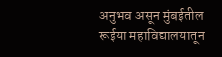अनुभव असून मुंबईतील रूईया महाविद्यालयातून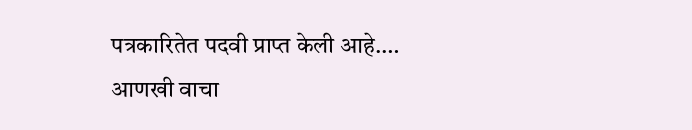पत्रकारितेत पदवी प्राप्त केली आहे.… आणखी वाचा